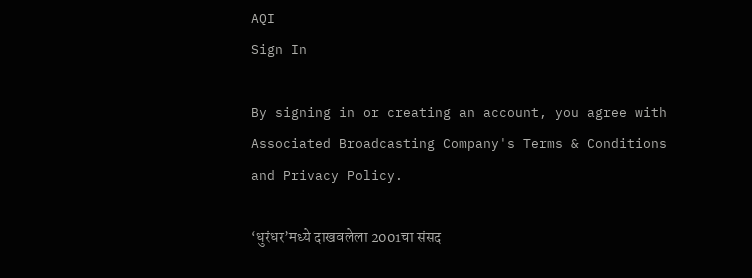AQI
Sign In

By signing in or creating an account, you agree with Associated Broadcasting Company's Terms & Conditions and Privacy Policy.

‘धुरंधर’मध्ये दाखवलेला 2001चा संसद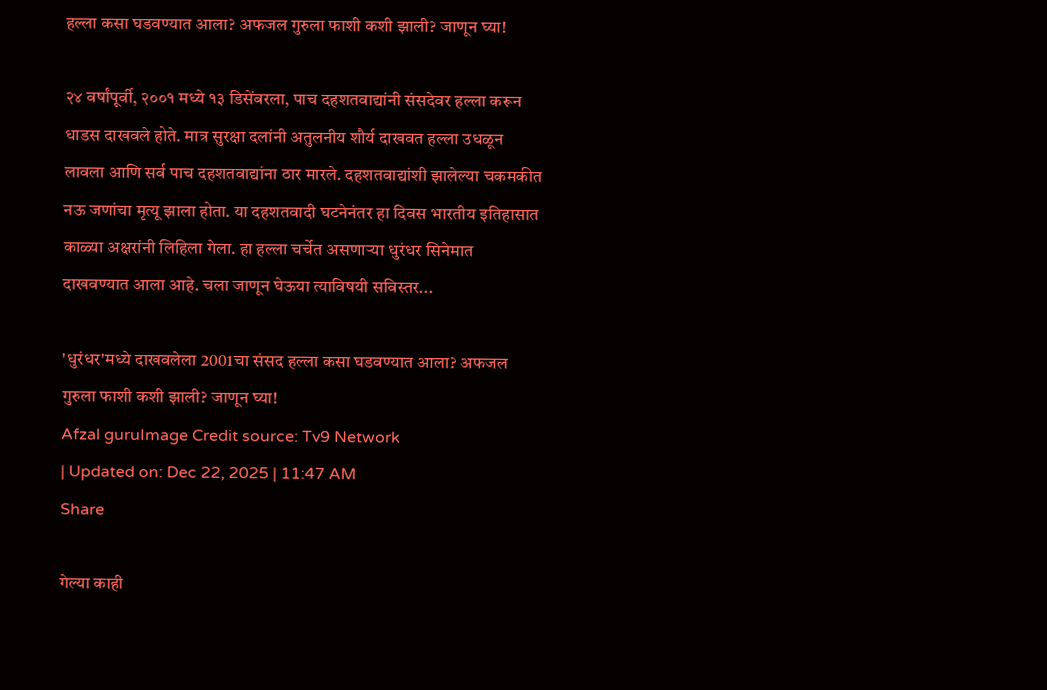हल्ला कसा घडवण्यात आला? अफजल गुरुला फाशी कशी झाली? जाणून घ्या!

२४ वर्षांपूर्वी, २००१ मध्ये १३ डिसेंबरला, पाच दहशतवाद्यांनी संसदेवर हल्ला करून धाडस दाखवले होते. मात्र सुरक्षा दलांनी अतुलनीय शौर्य दाखवत हल्ला उधळून लावला आणि सर्व पाच दहशतवाद्यांना ठार मारले. दहशतवाद्यांशी झालेल्या चकमकीत नऊ जणांचा मृत्यू झाला होता. या दहशतवादी घटनेनंतर हा दिवस भारतीय इतिहासात काळ्या अक्षरांनी लिहिला गेला. हा हल्ला चर्चेत असणाऱ्या धुरंधर सिनेमात दाखवण्यात आला आहे. चला जाणून घेऊया त्याविषयी सविस्तर...

'धुरंधर'मध्ये दाखवलेला 2001चा संसद हल्ला कसा घडवण्यात आला? अफजल गुरुला फाशी कशी झाली? जाणून घ्या!
Afzal guruImage Credit source: Tv9 Network
| Updated on: Dec 22, 2025 | 11:47 AM
Share

गेल्या काही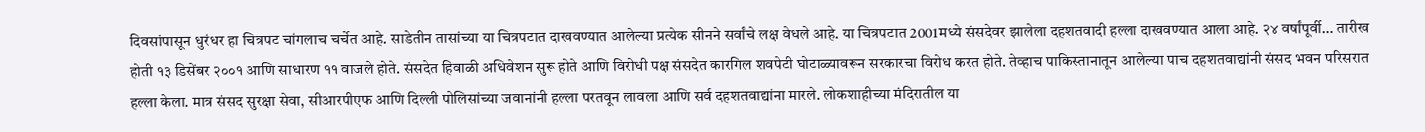दिवसांपासून धुरंधर हा चित्रपट चांगलाच चर्चेत आहे. साडेतीन तासांच्या या चित्रपटात दाखवण्यात आलेल्या प्रत्येक सीनने सर्वांचे लक्ष वेधले आहे. या चित्रपटात 2001मध्ये संसदेवर झालेला दहशतवादी हल्ला दाखवण्यात आला आहे. २४ वर्षांपूर्वी… तारीख होती १३ डिसेंबर २००१ आणि साधारण ११ वाजले होते. संसदेत हिवाळी अधिवेशन सुरू होते आणि विरोधी पक्ष संसदेत कारगिल शवपेटी घोटाळ्यावरून सरकारचा विरोध करत होते. तेव्हाच पाकिस्तानातून आलेल्या पाच दहशतवाद्यांनी संसद भवन परिसरात हल्ला केला. मात्र संसद सुरक्षा सेवा, सीआरपीएफ आणि दिल्ली पोलिसांच्या जवानांनी हल्ला परतवून लावला आणि सर्व दहशतवाद्यांना मारले. लोकशाहीच्या मंदिरातील या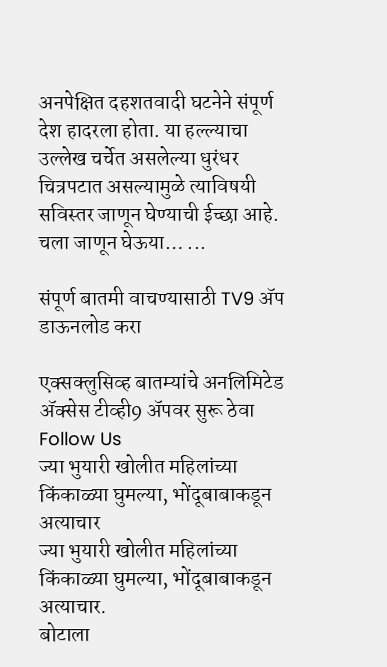अनपेक्षित दहशतवादी घटनेने संपूर्ण देश हादरला होता. या हल्ल्याचा उल्लेख चर्चेत असलेल्या धुरंधर चित्रपटात असल्यामुळे त्याविषयी सविस्तर जाणून घेण्याची ईच्छा आहे. चला जाणून घेऊया… ...

संपूर्ण बातमी वाचण्यासाठी TV9 अ‍ॅप डाऊनलोड करा

एक्सक्लुसिव्ह बातम्यांचे अनलिमिटेड अ‍ॅक्सेस टीव्ही9 अ‍ॅपवर सुरू ठेवा
Follow Us
ज्या भुयारी खोलीत महिलांच्या किंकाळ्या घुमल्या, भोंदूबाबाकडून अत्याचार
ज्या भुयारी खोलीत महिलांच्या किंकाळ्या घुमल्या, भोंदूबाबाकडून अत्याचार.
बोटाला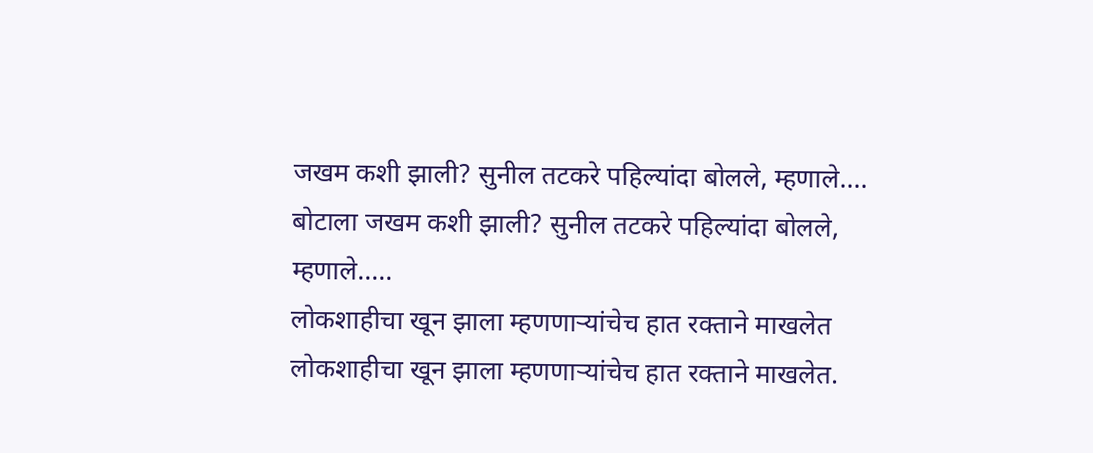जखम कशी झाली? सुनील तटकरे पहिल्यांदा बोलले, म्हणाले....
बोटाला जखम कशी झाली? सुनील तटकरे पहिल्यांदा बोलले, म्हणाले.....
लोकशाहीचा खून झाला म्हणणाऱ्यांचेच हात रक्ताने माखलेत
लोकशाहीचा खून झाला म्हणणाऱ्यांचेच हात रक्ताने माखलेत.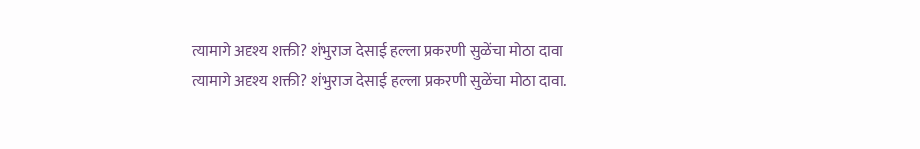त्यामागे अदृश्य शक्ती? शंभुराज देसाई हल्ला प्रकरणी सुळेंचा मोठा दावा
त्यामागे अदृश्य शक्ती? शंभुराज देसाई हल्ला प्रकरणी सुळेंचा मोठा दावा.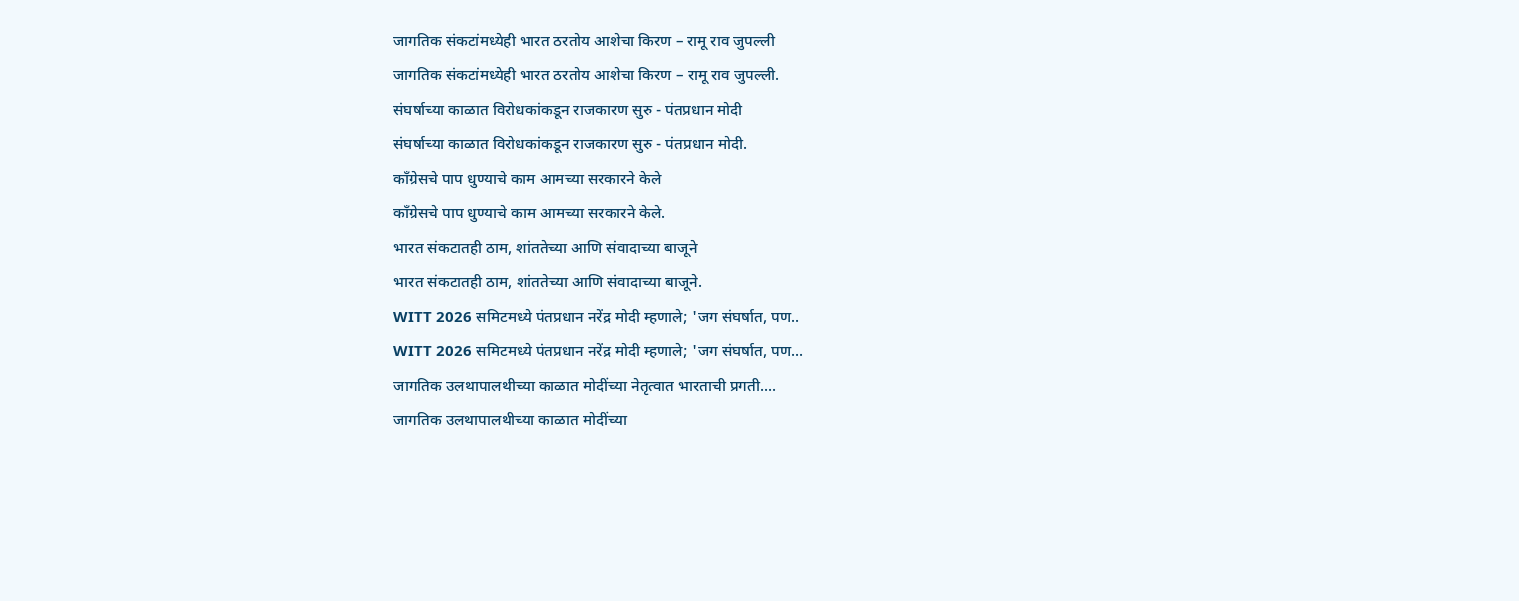जागतिक संकटांमध्येही भारत ठरतोय आशेचा किरण – रामू राव जुपल्ली
जागतिक संकटांमध्येही भारत ठरतोय आशेचा किरण – रामू राव जुपल्ली.
संघर्षाच्या काळात विरोधकांकडून राजकारण सुरु - पंतप्रधान मोदी
संघर्षाच्या काळात विरोधकांकडून राजकारण सुरु - पंतप्रधान मोदी.
काँग्रेसचे पाप धुण्याचे काम आमच्या सरकारने केले
काँग्रेसचे पाप धुण्याचे काम आमच्या सरकारने केले.
भारत संकटातही ठाम, शांततेच्या आणि संवादाच्या बाजूने
भारत संकटातही ठाम, शांततेच्या आणि संवादाच्या बाजूने.
WITT 2026 समिटमध्ये पंतप्रधान नरेंद्र मोदी म्हणाले; 'जग संघर्षात, पण..
WITT 2026 समिटमध्ये पंतप्रधान नरेंद्र मोदी म्हणाले; 'जग संघर्षात, पण...
जागतिक उलथापालथीच्या काळात मोदींच्या नेतृत्वात भारताची प्रगती....
जागतिक उलथापालथीच्या काळात मोदींच्या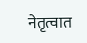नेतृत्वात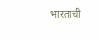भारताची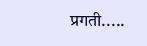प्रगती.....